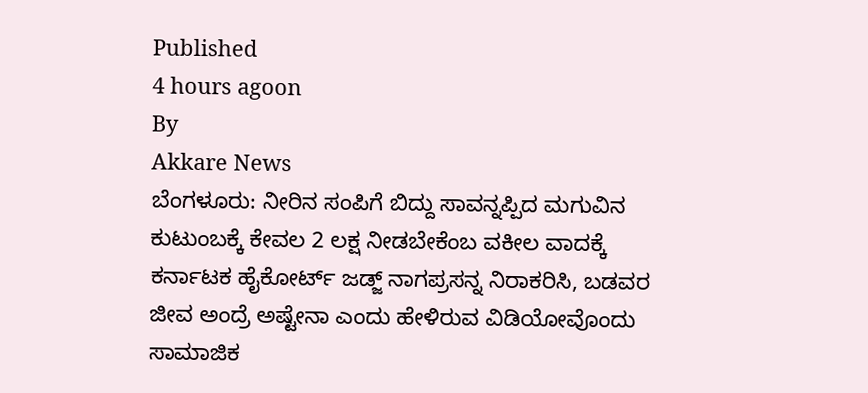Published
4 hours agoon
By
Akkare News
ಬೆಂಗಳೂರು: ನೀರಿನ ಸಂಪಿಗೆ ಬಿದ್ದು ಸಾವನ್ನಪ್ಪಿದ ಮಗುವಿನ ಕುಟುಂಬಕ್ಕೆ ಕೇವಲ 2 ಲಕ್ಷ ನೀಡಬೇಕೆಂಬ ವಕೀಲ ವಾದಕ್ಕೆ ಕರ್ನಾಟಕ ಹೈಕೋರ್ಟ್ ಜಡ್ಜ್ ನಾಗಪ್ರಸನ್ನ ನಿರಾಕರಿಸಿ, ಬಡವರ ಜೀವ ಅಂದ್ರೆ ಅಷ್ಟೇನಾ ಎಂದು ಹೇಳಿರುವ ವಿಡಿಯೋವೊಂದು ಸಾಮಾಜಿಕ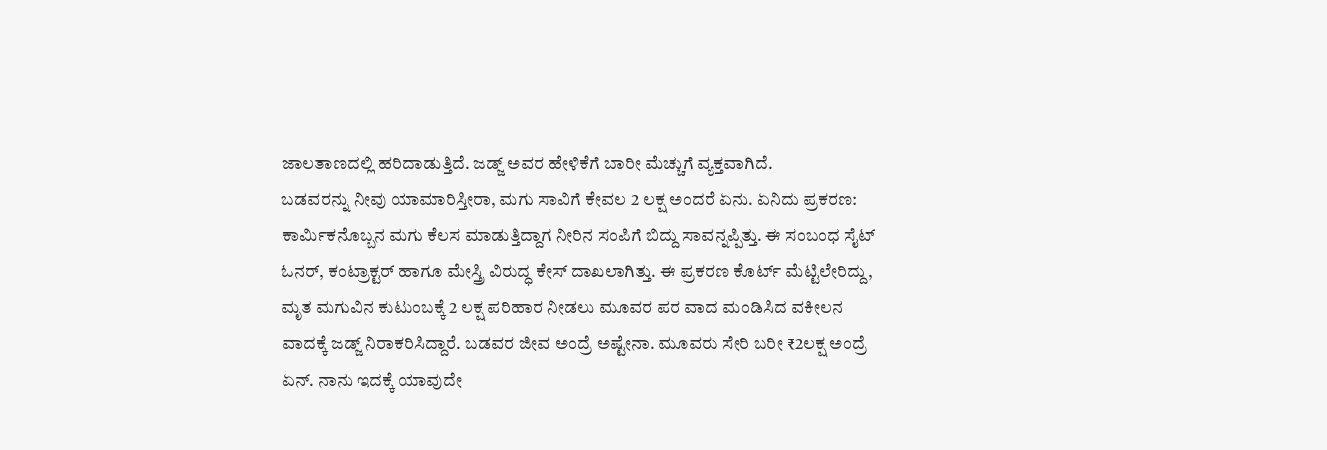ಜಾಲತಾಣದಲ್ಲಿ ಹರಿದಾಡುತ್ತಿದೆ. ಜಡ್ಜ್ ಅವರ ಹೇಳಿಕೆಗೆ ಬಾರೀ ಮೆಚ್ಚುಗೆ ವ್ಯಕ್ತವಾಗಿದೆ.
ಬಡವರನ್ನು ನೀವು ಯಾಮಾರಿಸ್ತೀರಾ, ಮಗು ಸಾವಿಗೆ ಕೇವಲ 2 ಲಕ್ಷ ಅಂದರೆ ಏನು. ಏನಿದು ಪ್ರಕರಣ: ಕಾರ್ಮಿಕನೊಬ್ಬನ ಮಗು ಕೆಲಸ ಮಾಡುತ್ತಿದ್ದಾಗ ನೀರಿನ ಸಂಪಿಗೆ ಬಿದ್ದು ಸಾವನ್ನಪ್ಪಿತ್ತು. ಈ ಸಂಬಂಧ ಸೈಟ್ ಓನರ್, ಕಂಟ್ರಾಕ್ಟರ್ ಹಾಗೂ ಮೇಸ್ತ್ರಿ ವಿರುದ್ಧ ಕೇಸ್ ದಾಖಲಾಗಿತ್ತು. ಈ ಪ್ರಕರಣ ಕೊರ್ಟ್ ಮೆಟ್ಟಿಲೇರಿದ್ದು, ಮೃತ ಮಗುವಿನ ಕುಟುಂಬಕ್ಕೆ 2 ಲಕ್ಷ ಪರಿಹಾರ ನೀಡಲು ಮೂವರ ಪರ ವಾದ ಮಂಡಿಸಿದ ವಕೀಲನ ವಾದಕ್ಕೆ ಜಡ್ಜ್ ನಿರಾಕರಿಸಿದ್ದಾರೆ. ಬಡವರ ಜೀವ ಅಂದ್ರೆ ಅಷ್ಟೇನಾ. ಮೂವರು ಸೇರಿ ಬರೀ ₹2ಲಕ್ಷ ಅಂದ್ರೆ ಏನ್. ನಾನು ಇದಕ್ಕೆ ಯಾವುದೇ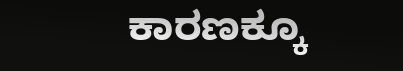ಕಾರಣಕ್ಕೂ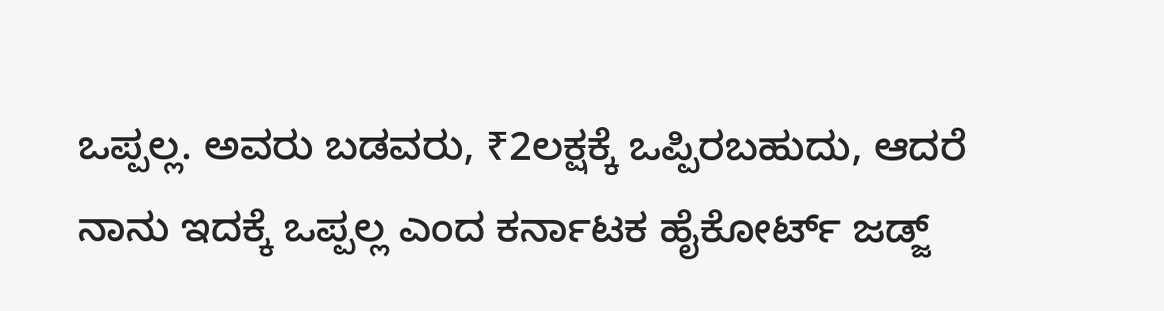ಒಪ್ಪಲ್ಲ. ಅವರು ಬಡವರು, ₹2ಲಕ್ಷಕ್ಕೆ ಒಪ್ಪಿರಬಹುದು, ಆದರೆ ನಾನು ಇದಕ್ಕೆ ಒಪ್ಪಲ್ಲ ಎಂದ ಕರ್ನಾಟಕ ಹೈಕೋರ್ಟ್ ಜಡ್ಜ್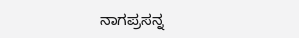ನಾಗಪ್ರಸನ್ನ